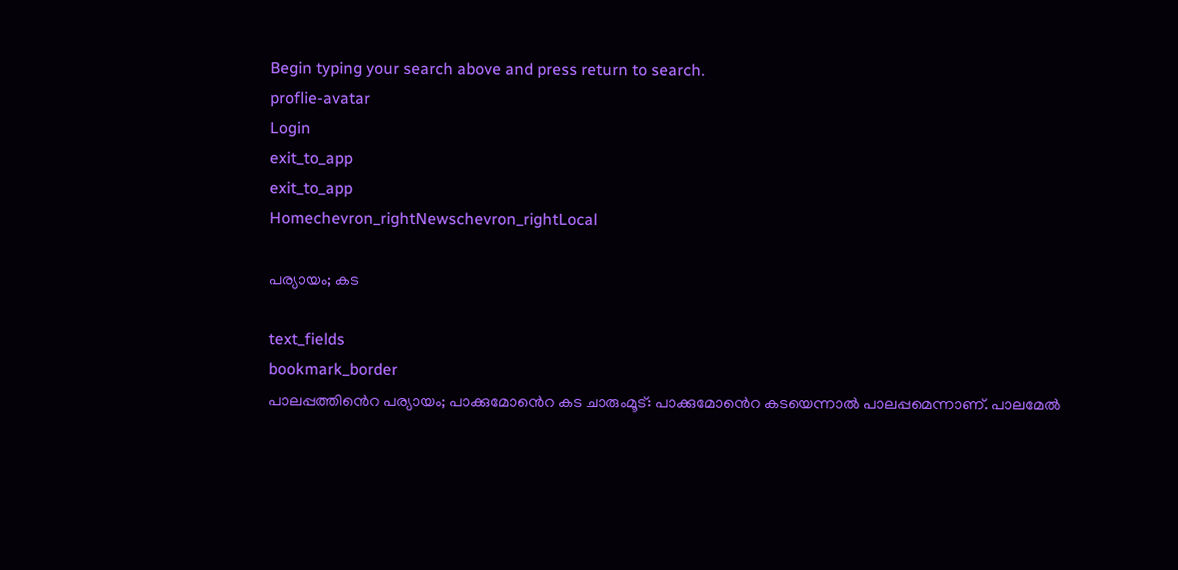Begin typing your search above and press return to search.
proflie-avatar
Login
exit_to_app
exit_to_app
Homechevron_rightNewschevron_rightLocal

പര്യായം; കട

text_fields
bookmark_border
പാലപ്പത്തിൻെറ പര്യായം; പാക്കുമോൻെറ കട ചാരുംമൂട്: പാക്കുമോൻെറ കടയെന്നാൽ പാലപ്പമെന്നാണ്. പാലമേൽ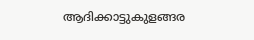ആദിക്കാട്ടുകുളങ്ങര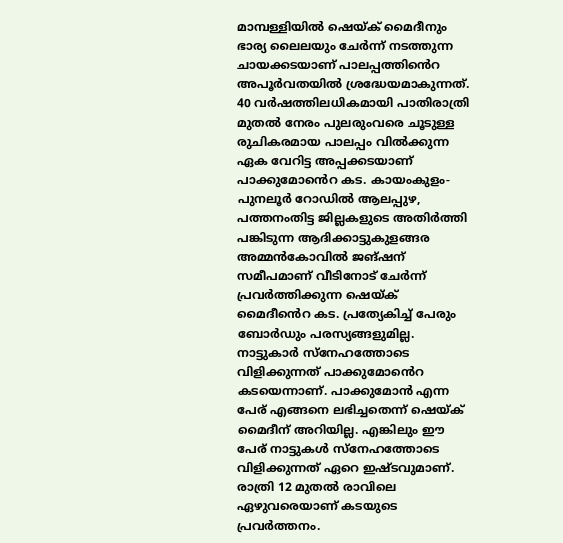മാമ്പള്ളിയിൽ ഷെയ്‌ക്‌ മൈദീനും ഭാര്യ ലൈലയും ചേർന്ന് നടത്തുന്ന ചായക്കടയാണ് പാലപ്പത്തിൻെറ അപൂർവതയിൽ ശ്രദ്ധേയമാകുന്നത്. 40 വർഷത്തിലധികമായി പാതിരാത്രി മുതൽ നേരം പുലരുംവരെ ചൂടുള്ള രുചികരമായ പാലപ്പം വിൽക്കുന്ന ഏക വേറിട്ട അപ്പക്കടയാണ് പാക്കുമോൻെറ കട. കായംകുളം-പുനലൂർ റോഡിൽ ആലപ്പുഴ, പത്തനംതിട്ട ജില്ലകളുടെ അതിർത്തി പങ്കിടുന്ന ആദിക്കാട്ടുകുളങ്ങര അമ്മൻകോവിൽ ജങ്ഷന് സമീപമാണ് വീടിനോട് ചേർന്ന് പ്രവർത്തിക്കുന്ന ഷെയ്ക് മൈദീൻെറ കട. പ്രത്യേകിച്ച് പേരും ബോർഡും പരസ്യങ്ങളുമില്ല. നാട്ടുകാർ സ്നേഹത്തോടെ വിളിക്കുന്നത് പാക്കുമോൻെറ കടയെന്നാണ്. പാക്കുമോൻ എന്ന പേര് എങ്ങനെ ലഭിച്ചതെന്ന് ഷെയ്ക് മൈദീന് അറിയില്ല. എങ്കിലും ഈ പേര് നാട്ടുകൾ സ്നേഹത്തോടെ വിളിക്കുന്നത് ഏറെ ഇഷ്ടവുമാണ്. രാത്രി 12 മുതൽ രാവിലെ ഏഴുവരെയാണ് കടയുടെ പ്രവർത്തനം.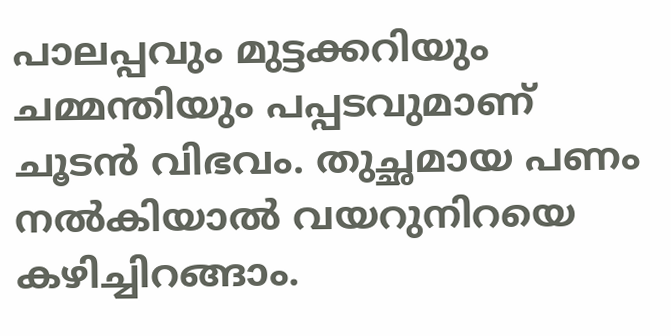പാലപ്പവും മുട്ടക്കറിയും ചമ്മന്തിയും പപ്പടവുമാണ് ചൂടൻ വിഭവം. തുച്ഛമായ പണം നൽകിയാൽ വയറുനിറയെ കഴിച്ചിറങ്ങാം.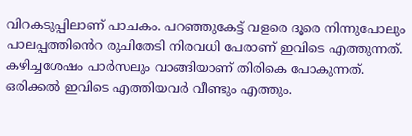വിറകടുപ്പിലാണ് പാചകം. പറഞ്ഞുകേട്ട് വളരെ ദൂരെ നിന്നുപോലും പാലപ്പത്തിൻെറ രുചിതേടി നിരവധി പേരാണ് ഇവിടെ എത്തുന്നത്. കഴിച്ചശേഷം പാർസലും വാങ്ങിയാണ് തിരികെ പോകുന്നത്. ഒരിക്കൽ ഇവിടെ എത്തിയവർ വീണ്ടും എത്തും.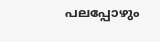പലപ്പോഴും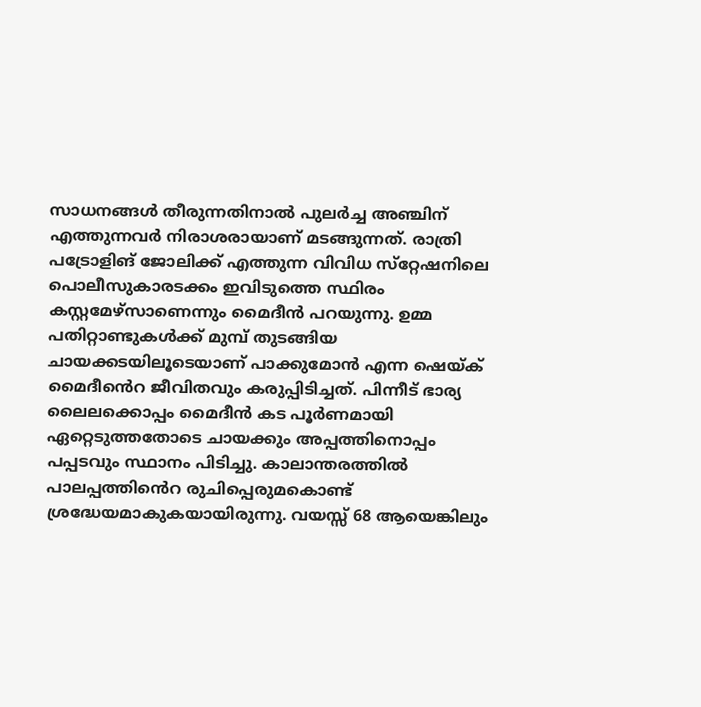സാധനങ്ങൾ തീരുന്നതിനാൽ പുലർച്ച അഞ്ചിന് എത്തുന്നവർ നിരാശരായാണ് മടങ്ങുന്നത്. രാത്രി പട്രോളിങ് ജോലിക്ക് എത്തുന്ന വിവിധ സ്‌റ്റേഷനിലെ പൊലീസുകാരടക്കം ഇവിടുത്തെ സ്ഥിരം കസ്റ്റമേഴ്സാണെന്നും മൈദീൻ പറയുന്നു. ഉമ്മ പതിറ്റാണ്ടുകൾക്ക് മുമ്പ് തുടങ്ങിയ ചായക്കടയിലൂടെയാണ് പാക്കുമോൻ എന്ന ഷെയ്ക് മൈദീൻെറ ജീവിതവും കരുപ്പിടിച്ചത്. പിന്നീട് ഭാര്യ ലൈലക്കൊപ്പം മൈദീൻ കട പൂർണമായി ഏറ്റെടുത്തതോടെ ചായക്കും അപ്പത്തിനൊപ്പം പപ്പടവും സ്ഥാനം പിടിച്ചു. കാലാന്തരത്തിൽ പാലപ്പത്തിൻെറ രുചിപ്പെരുമകൊണ്ട് ശ്രദ്ധേയമാകുകയായിരുന്നു. വയസ്സ് 68 ആയെങ്കിലും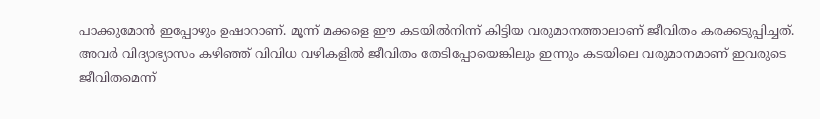പാക്കുമോൻ ഇപ്പോഴും ഉഷാറാണ്. മൂന്ന് മക്കളെ ഈ കടയിൽനിന്ന് കിട്ടിയ വരുമാനത്താലാണ് ജീവിതം കരക്കടുപ്പിച്ചത്. അവർ വിദ്യാഭ്യാസം കഴിഞ്ഞ് വിവിധ വഴികളിൽ ജീവിതം തേടിപ്പോയെങ്കിലും ഇന്നും കടയിലെ വരുമാനമാണ് ഇവരുടെ ജീവിതമെന്ന്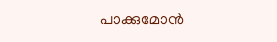പാക്കുമോൻ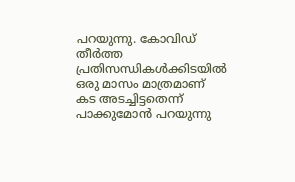പറയുന്നു. കോവിഡ് തീർത്ത പ്രതിസന്ധികൾക്കിടയിൽ ഒരു മാസം മാത്രമാണ് കട അടച്ചിട്ടതെന്ന് പാക്കുമോൻ പറയുന്നു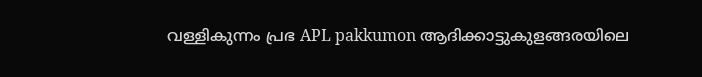വള്ളികുന്നം പ്രഭ APL pakkumon ആദിക്കാട്ടുകുളങ്ങരയിലെ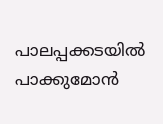പാലപ്പക്കടയിൽ പാക്കുമോൻ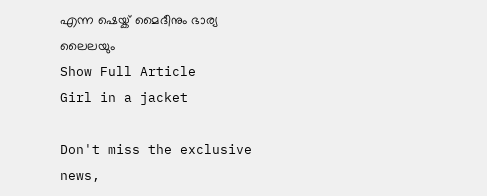എന്ന ഷെയ്ക് മൈദീനും ഭാര്യ ലൈലയും
Show Full Article
Girl in a jacket

Don't miss the exclusive news,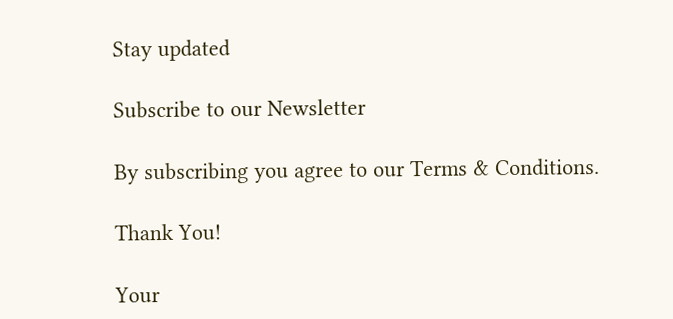Stay updated

Subscribe to our Newsletter

By subscribing you agree to our Terms & Conditions.

Thank You!

Your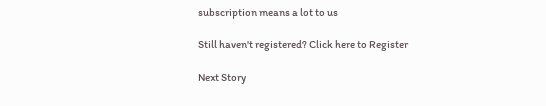subscription means a lot to us

Still haven't registered? Click here to Register

Next Story